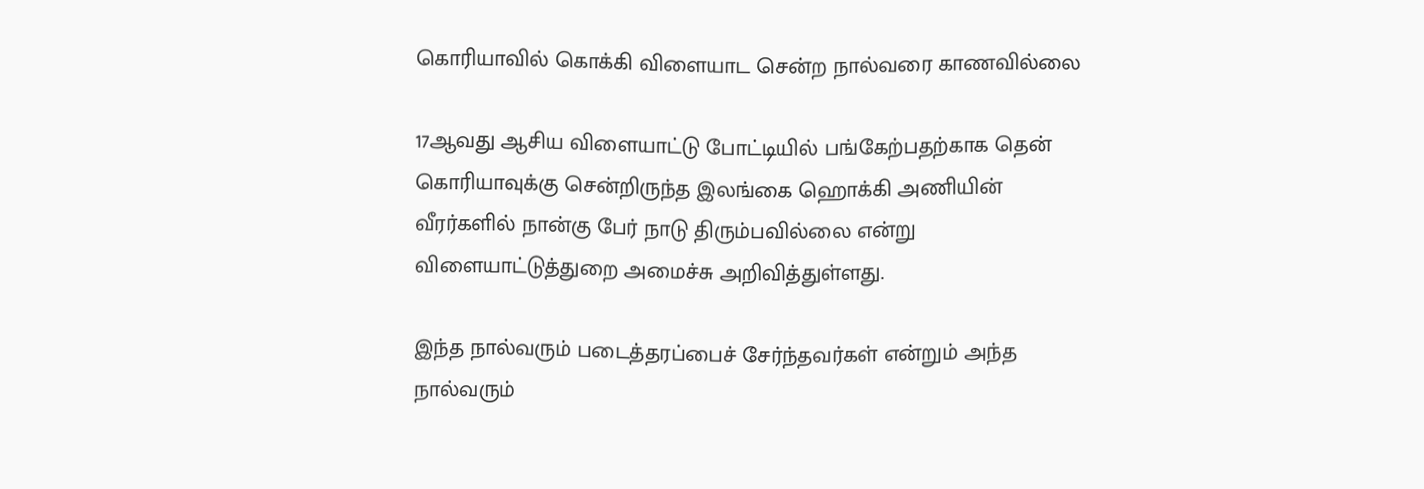கொரியாவில் கொக்கி விளையாட சென்ற நால்வரை காணவில்லை

17ஆவது ஆசிய விளையாட்டு போட்டியில் பங்கேற்பதற்காக தென் கொரியாவுக்கு சென்றிருந்த இலங்கை ஹொக்கி அணியின் வீரர்களில் நான்கு பேர் நாடு திரும்பவில்லை என்று விளையாட்டுத்துறை அமைச்சு அறிவித்துள்ளது.

இந்த நால்வரும் படைத்தரப்பைச் சேர்ந்தவர்கள் என்றும் அந்த நால்வரும்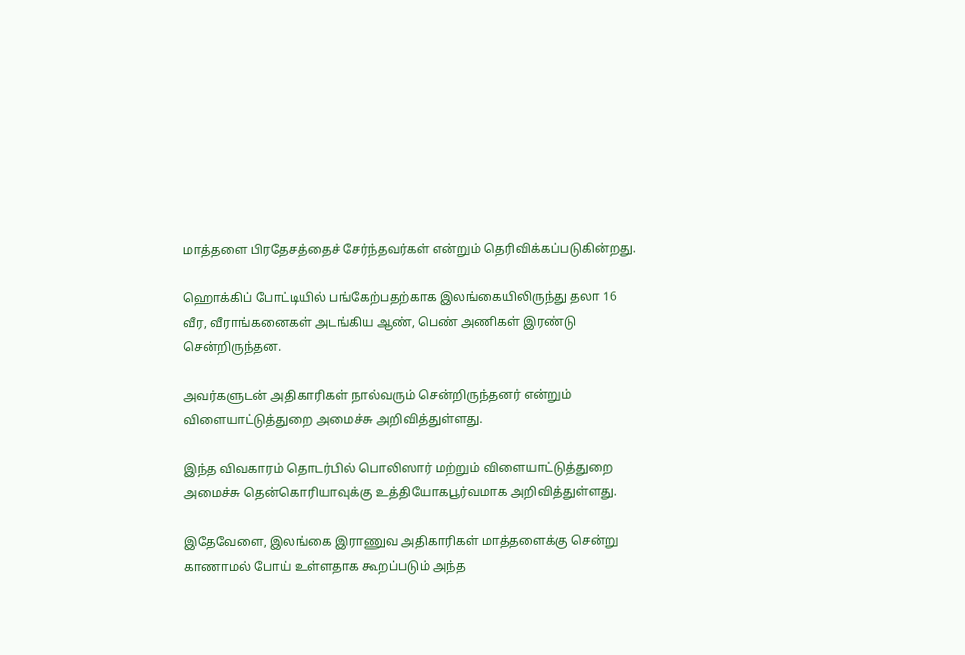மாத்தளை பிரதேசத்தைச் சேர்ந்தவர்கள் என்றும் தெரிவிக்கப்படுகின்றது.

ஹொக்கிப் போட்டியில் பங்கேற்பதற்காக இலங்கையிலிருந்து தலா 16 வீர, வீராங்கனைகள் அடங்கிய ஆண், பெண் அணிகள் இரண்டு சென்றிருந்தன.

அவர்களுடன் அதிகாரிகள் நால்வரும் சென்றிருந்தனர் என்றும் விளையாட்டுத்துறை அமைச்சு அறிவித்துள்ளது.

இந்த விவகாரம் தொடர்பில் பொலிஸார் மற்றும் விளையாட்டுத்துறை அமைச்சு தென்கொரியாவுக்கு உத்தியோகபூர்வமாக அறிவித்துள்ளது.

இதேவேளை, இலங்கை இராணுவ அதிகாரிகள் மாத்தளைக்கு சென்று காணாமல் போய் உள்ளதாக கூறப்படும் அந்த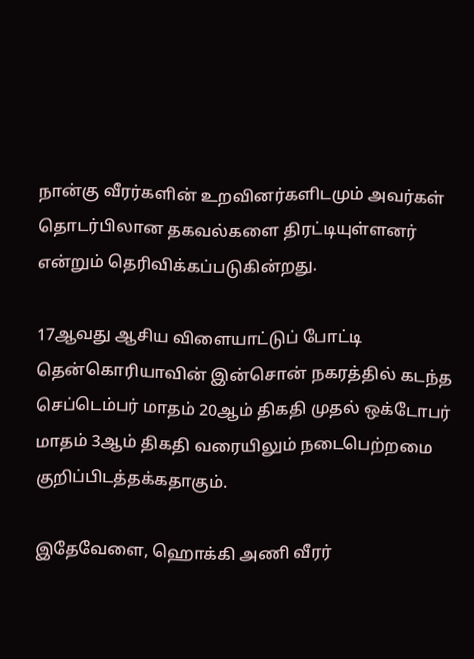நான்கு வீரர்களின் உறவினர்களிடமும் அவர்கள் தொடர்பிலான தகவல்களை திரட்டியுள்ளனர் என்றும் தெரிவிக்கப்படுகின்றது.

17ஆவது ஆசிய விளையாட்டுப் போட்டி தென்கொரியாவின் இன்சொன் நகரத்தில் கடந்த செப்டெம்பர் மாதம் 20ஆம் திகதி முதல் ஒக்டோபர் மாதம் 3ஆம் திகதி வரையிலும் நடைபெற்றமை குறிப்பிடத்தக்கதாகும்.

இதேவேளை, ஹொக்கி அணி வீரர்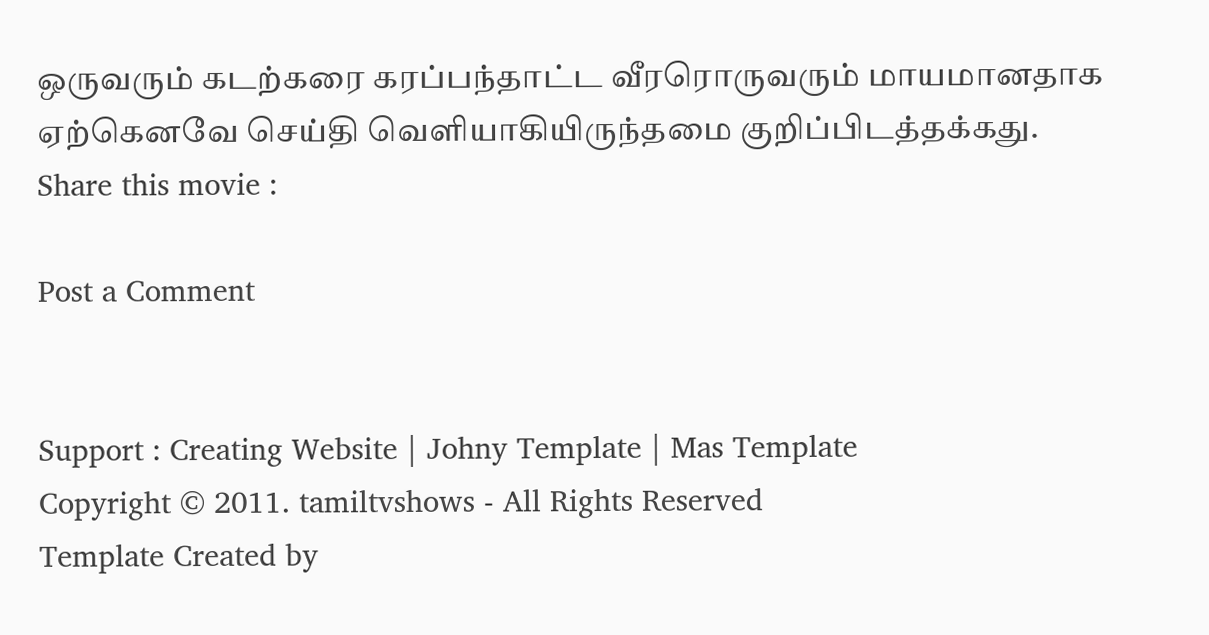ஒருவரும் கடற்கரை கரப்பந்தாட்ட வீரரொருவரும் மாயமானதாக ஏற்கெனவே செய்தி வெளியாகியிருந்தமை குறிப்பிடத்தக்கது.
Share this movie :

Post a Comment


Support : Creating Website | Johny Template | Mas Template
Copyright © 2011. tamiltvshows - All Rights Reserved
Template Created by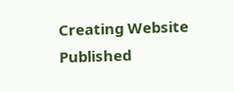Creating Website Published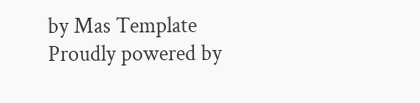by Mas Template
Proudly powered by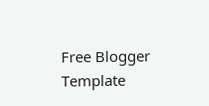Free Blogger Template